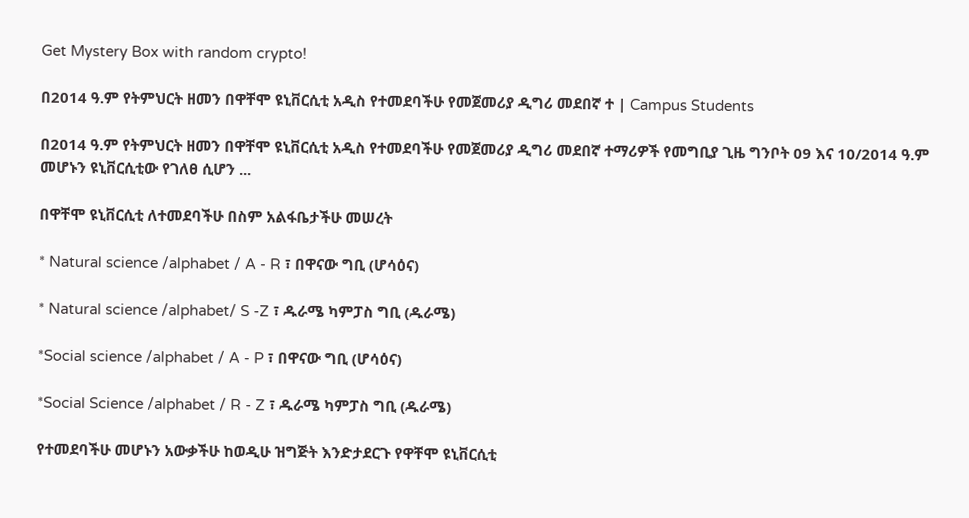Get Mystery Box with random crypto!

በ2014 ዓ.ም የትምህርት ዘመን በዋቸሞ ዩኒቨርሲቲ አዲስ የተመደባችሁ የመጀመሪያ ዲግሪ መደበኛ ተ | Campus Students

በ2014 ዓ.ም የትምህርት ዘመን በዋቸሞ ዩኒቨርሲቲ አዲስ የተመደባችሁ የመጀመሪያ ዲግሪ መደበኛ ተማሪዎች የመግቢያ ጊዜ ግንቦት 09 እና 10/2014 ዓ.ም መሆኑን ዩኒቨርሲቲው የገለፀ ሲሆን ...

በዋቸሞ ዩኒቨርሲቲ ለተመደባችሁ በስም አልፋቤታችሁ መሠረት

* Natural science /alphabet / A - R ፣ በዋናው ግቢ (ሆሳዕና)

* Natural science /alphabet/ S -Z ፣ ዱራሜ ካምፓስ ግቢ (ዱራሜ)

*Social science /alphabet / A - P ፣ በዋናው ግቢ (ሆሳዕና)

*Social Science /alphabet / R - Z ፣ ዱራሜ ካምፓስ ግቢ (ዱራሜ)

የተመደባችሁ መሆኑን አውቃችሁ ከወዲሁ ዝግጅት እንድታደርጉ የዋቸሞ ዩኒቨርሲቲ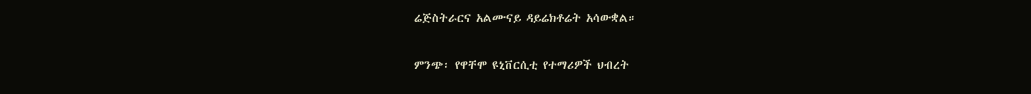ሬጅስትራርና አልሙናይ ዳይሬክቶሬት አሳውቋል።

ምንጭ፡ የዋቸሞ ዩኒቨርሲቲ የተማሪዎች ህብረት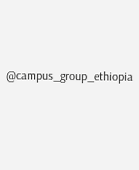@campus_group_ethiopia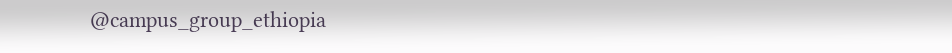@campus_group_ethiopia